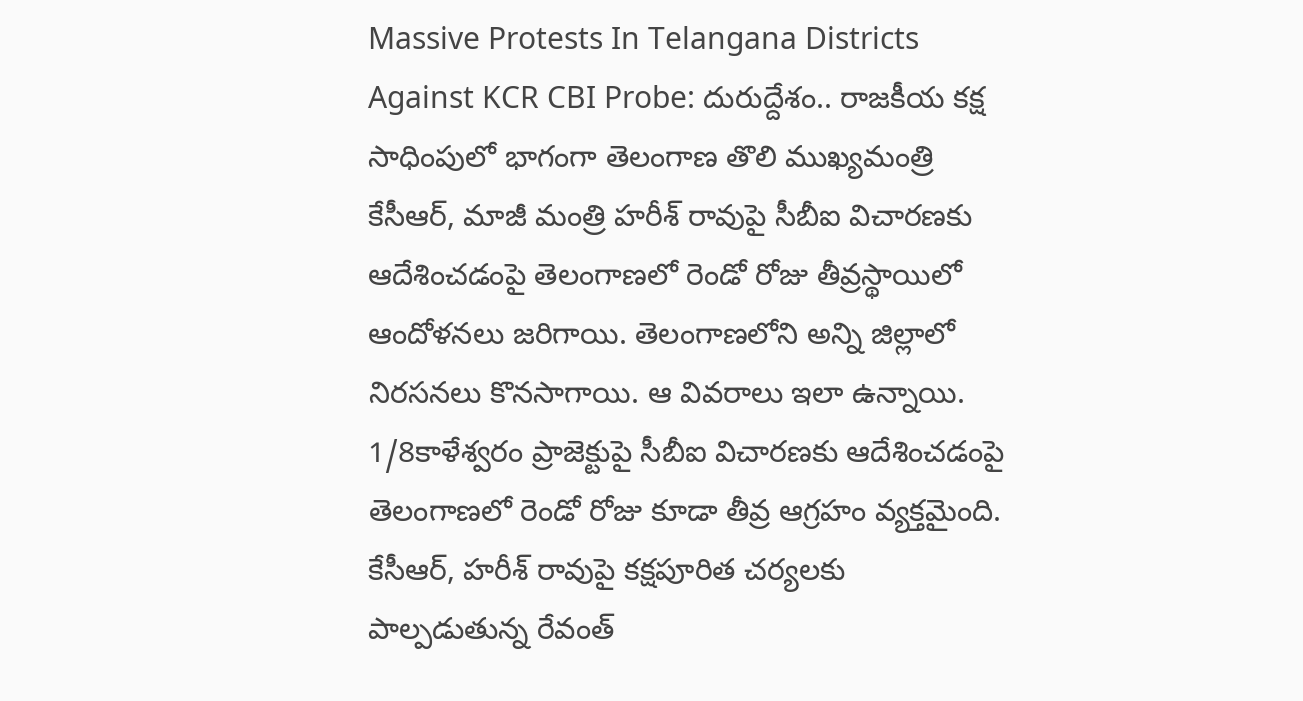Massive Protests In Telangana Districts Against KCR CBI Probe: దురుద్దేశం.. రాజకీయ కక్ష సాధింపులో భాగంగా తెలంగాణ తొలి ముఖ్యమంత్రి కేసీఆర్, మాజీ మంత్రి హరీశ్ రావుపై సీబీఐ విచారణకు ఆదేశించడంపై తెలంగాణలో రెండో రోజు తీవ్రస్థాయిలో ఆందోళనలు జరిగాయి. తెలంగాణలోని అన్ని జిల్లాలో నిరసనలు కొనసాగాయి. ఆ వివరాలు ఇలా ఉన్నాయి.
1/8కాళేశ్వరం ప్రాజెక్టుపై సీబీఐ విచారణకు ఆదేశించడంపై తెలంగాణలో రెండో రోజు కూడా తీవ్ర ఆగ్రహం వ్యక్తమైంది. కేసీఆర్, హరీశ్ రావుపై కక్షపూరిత చర్యలకు పాల్పడుతున్న రేవంత్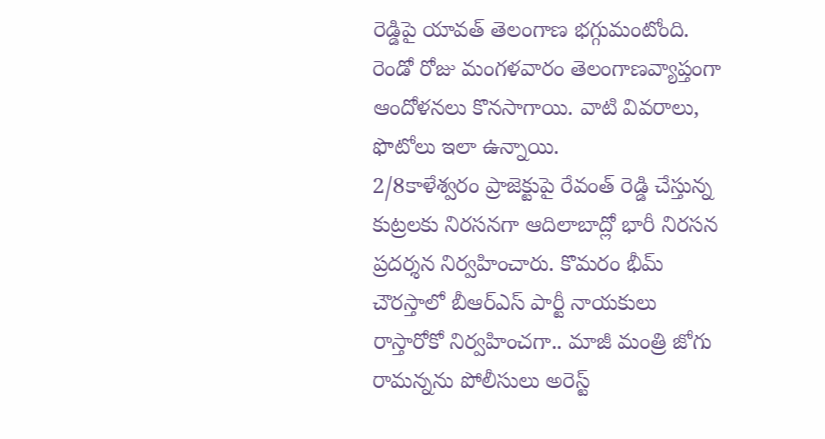రెడ్డిపై యావత్ తెలంగాణ భగ్గుమంటోంది. రెండో రోజు మంగళవారం తెలంగాణవ్యాప్తంగా ఆందోళనలు కొనసాగాయి. వాటి వివరాలు, ఫొటోలు ఇలా ఉన్నాయి.
2/8కాళేశ్వరం ప్రాజెక్టుపై రేవంత్ రెడ్డి చేస్తున్న కుట్రలకు నిరసనగా ఆదిలాబాద్లో భారీ నిరసన ప్రదర్శన నిర్వహించారు. కొమరం భీమ్ చౌరస్తాలో బీఆర్ఎస్ పార్టీ నాయకులు రాస్తారోకో నిర్వహించగా.. మాజీ మంత్రి జోగు రామన్నను పోలీసులు అరెస్ట్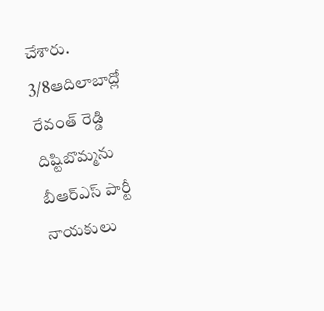చేశారు.
3/8ఆదిలాబాద్లో రేవంత్ రెడ్డి దిష్టిబొమ్మను బీఆర్ఎస్ పార్టీ నాయకులు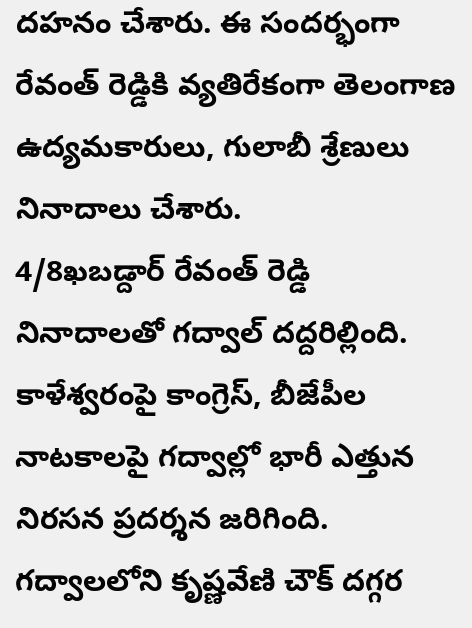దహనం చేశారు. ఈ సందర్భంగా రేవంత్ రెడ్డికి వ్యతిరేకంగా తెలంగాణ ఉద్యమకారులు, గులాబీ శ్రేణులు నినాదాలు చేశారు.
4/8ఖబడ్దార్ రేవంత్ రెడ్డి నినాదాలతో గద్వాల్ దద్దరిల్లింది. కాళేశ్వరంపై కాంగ్రెస్, బీజేపీల నాటకాలపై గద్వాల్లో భారీ ఎత్తున నిరసన ప్రదర్శన జరిగింది. గద్వాలలోని కృష్ణవేణి చౌక్ దగ్గర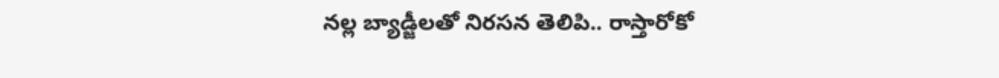నల్ల బ్యాడ్జీలతో నిరసన తెలిపి.. రాస్తారోకో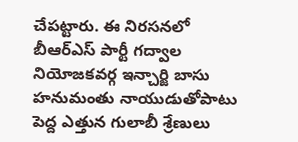చేపట్టారు. ఈ నిరసనలో బీఆర్ఎస్ పార్టీ గద్వాల నియోజకవర్గ ఇన్చార్జి బాసు హనుమంతు నాయుడుతోపాటు పెద్ద ఎత్తున గులాబీ శ్రేణులు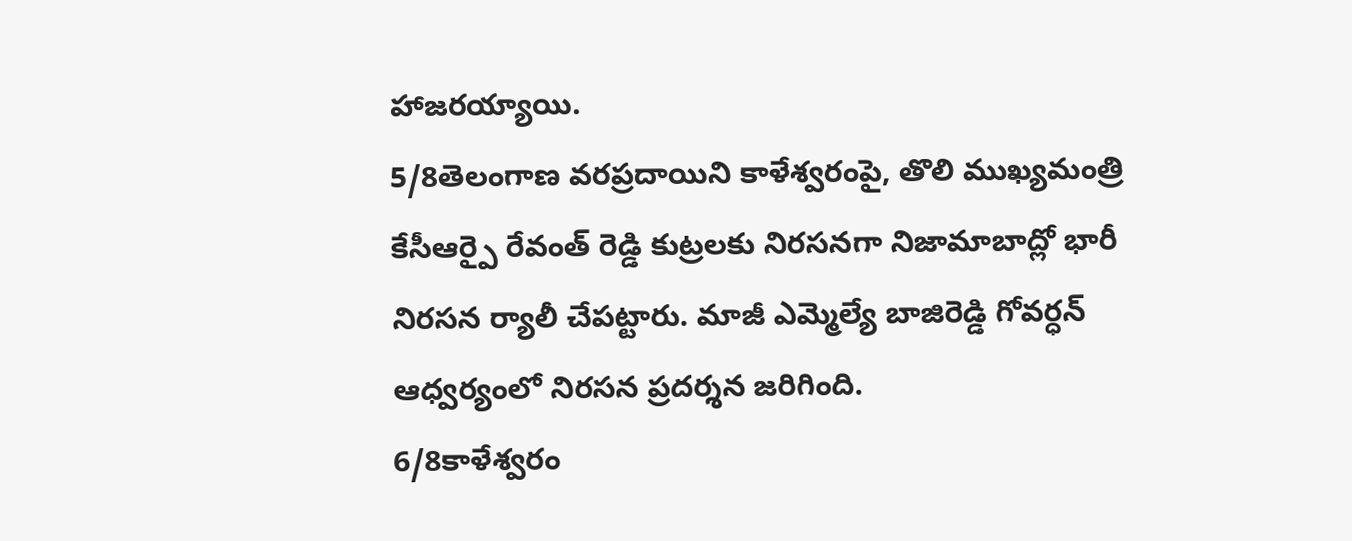హాజరయ్యాయి.
5/8తెలంగాణ వరప్రదాయిని కాళేశ్వరంపై, తొలి ముఖ్యమంత్రి కేసీఆర్పై రేవంత్ రెడ్డి కుట్రలకు నిరసనగా నిజామాబాద్లో భారీ నిరసన ర్యాలీ చేపట్టారు. మాజీ ఎమ్మెల్యే బాజిరెడ్డి గోవర్ధన్ ఆధ్వర్యంలో నిరసన ప్రదర్శన జరిగింది.
6/8కాళేశ్వరం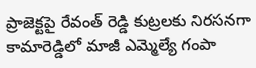ప్రాజెక్టపై రేవంత్ రెడ్డి కుట్రలకు నిరసనగా కామారెడ్డిలో మాజీ ఎమ్మెల్యే గంపా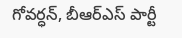గోవర్ధన్, బీఆర్ఎస్ పార్టీ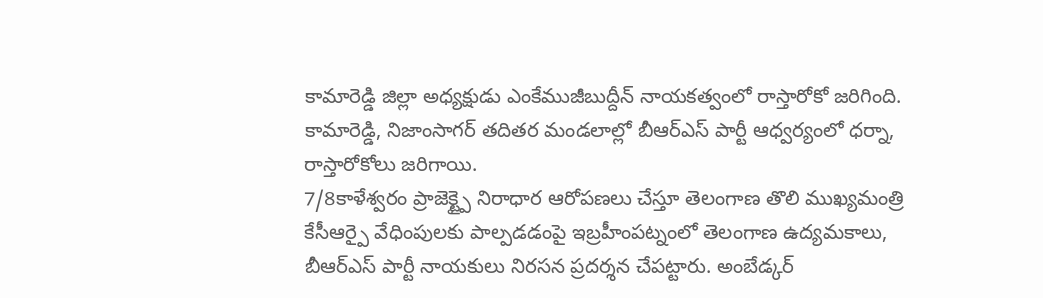కామారెడ్డి జిల్లా అధ్యక్షుడు ఎంకేముజీబుద్దీన్ నాయకత్వంలో రాస్తారోకో జరిగింది. కామారెడ్డి, నిజాంసాగర్ తదితర మండలాల్లో బీఆర్ఎస్ పార్టీ ఆధ్వర్యంలో ధర్నా, రాస్తారోకోలు జరిగాయి.
7/8కాళేశ్వరం ప్రాజెక్ట్పై నిరాధార ఆరోపణలు చేస్తూ తెలంగాణ తొలి ముఖ్యమంత్రి కేసీఆర్పై వేధింపులకు పాల్పడడంపై ఇబ్రహీంపట్నంలో తెలంగాణ ఉద్యమకాలు, బీఆర్ఎస్ పార్టీ నాయకులు నిరసన ప్రదర్శన చేపట్టారు. అంబేడ్కర్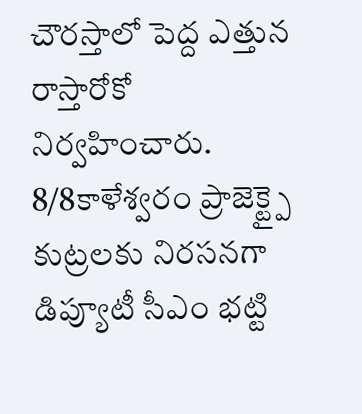చౌరస్తాలో పెద్ద ఎత్తున రాస్తారోకో నిర్వహించారు.
8/8కాళేశ్వరం ప్రాజెక్ట్పై కుట్రలకు నిరసనగా డిప్యూటీ సీఎం భట్టి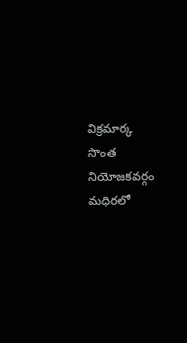విక్రమార్క సొంత నియోజకవర్గం మధిరలో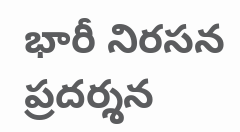భారీ నిరసన ప్రదర్శన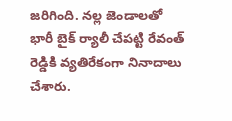జరిగింది. నల్ల జెండాలతో భారీ బైక్ ర్యాలీ చేపట్టి రేవంత్ రెడ్డికి వ్యతిరేకంగా నినాదాలు చేశారు.